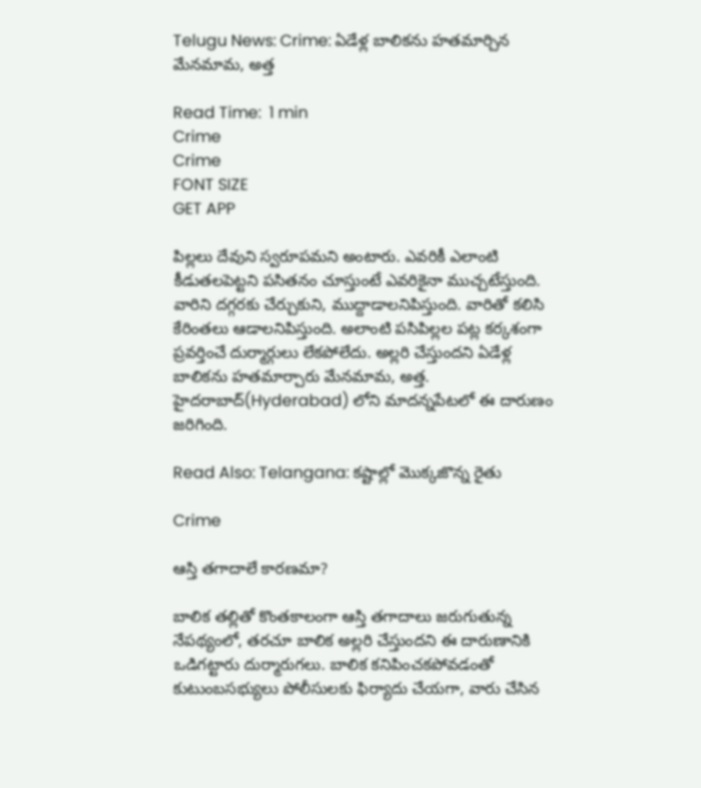Telugu News: Crime: ఏడేళ్ల బాలికను హతమార్చిన మేనమామ, అత్త

Read Time:  1 min
Crime
Crime
FONT SIZE
GET APP

పిల్లలు దేవుని స్వరూపమని అంటారు. ఎవరికీ ఎలాంటి కీడుతలపెట్టని పసితనం చూస్తుంటే ఎవరికైనా ముచ్చటేస్తుంది. వారిని దగ్గరకు చేర్చుకుని, ముద్దాడాలనిపిస్తుంది. వారితో కలిసి కేరింతలు ఆడాలనిపిస్తుంది. అలాంటి పసిపిల్లల పట్ల కర్కశంగా ప్రవర్తించే దుర్మార్గులు లేకపోలేదు. అల్లరి చేస్తుందని ఏడేళ్ల బాలికను హతమార్చారు మేనమామ, అత్త. హైదరాబాద్(Hyderabad) లోని మాదన్నపేటలో ఈ దారుణం జరిగింది.

Read Also: Telangana: కష్టాల్లో మొక్కజొన్న రైతు

Crime

ఆస్తి తగాదాలే కారణమా?

బాలిక తల్లితో కొంతకాలంగా ఆస్తి తగాదాలు జరుగుతున్న నేపథ్యంలో, తరచూ బాలిక అల్లరి చేస్తుందని ఈ దారుణానికి ఒడిగట్టారు దుర్మారుగలు. బాలిక కనిపించకపోవడంతో కుటుంబసభ్యులు పోలీసులకు ఫిర్యాదు చేయగా, వారు చేసిన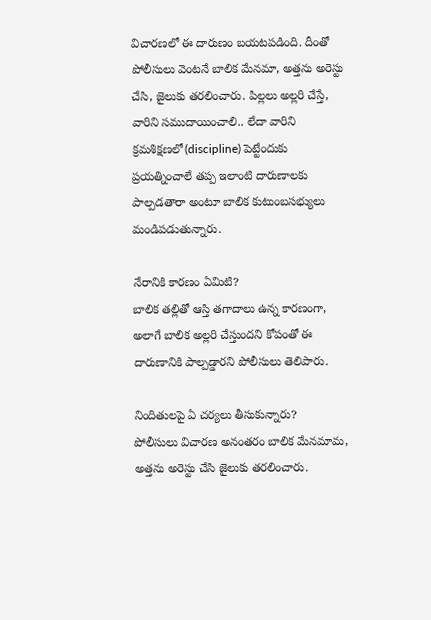విచారణలో ఈ దారుణం బయటపడింది. దీంతో పోలీసులు వెంటనే బాలిక మేనమా, అత్తను అరెస్టు చేసి, జైలుకు తరలించారు. పిల్లలు అల్లరి చేస్తే, వారిని సముదాయించాలి.. లేదా వారిని క్రమశిక్షణలో(discipline) పెట్టేందుకు ప్రయత్నించాలే తప్ప ఇలాంటి దారుణాలకు పాల్పడతారా అంటూ బాలిక కుటుంబసభ్యులు మండిపడుతున్నారు.

నేరానికి కారణం ఏమిటి?
బాలిక తల్లితో ఆస్తి తగాదాలు ఉన్న కారణంగా, అలాగే బాలిక అల్లరి చేస్తుందని కోపంతో ఈ దారుణానికి పాల్పడ్డారని పోలీసులు తెలిపారు.

నిందితులపై ఏ చర్యలు తీసుకున్నారు?
పోలీసులు విచారణ అనంతరం బాలిక మేనమామ, అత్తను అరెస్టు చేసి జైలుకు తరలించారు.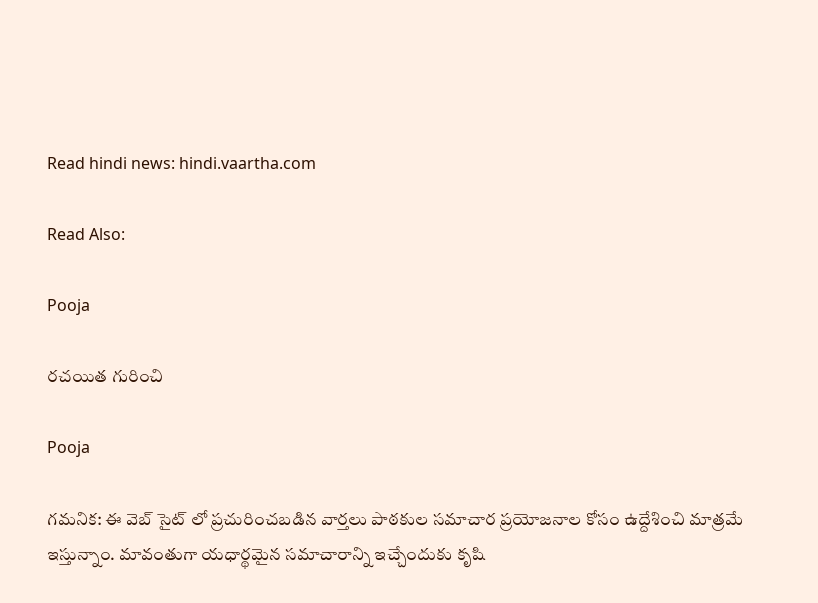Read hindi news: hindi.vaartha.com

Read Also:

Pooja

రచయిత గురించి

Pooja

గమనిక: ఈ వెబ్ సైట్ లో ప్రచురించబడిన వార్తలు పాఠకుల సమాచార ప్రయోజనాల కోసం ఉద్దేశించి మాత్రమే ఇస్తున్నాం. మావంతుగా యధార్థమైన సమాచారాన్ని ఇచ్చేందుకు కృషి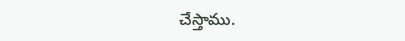చేస్తాము.